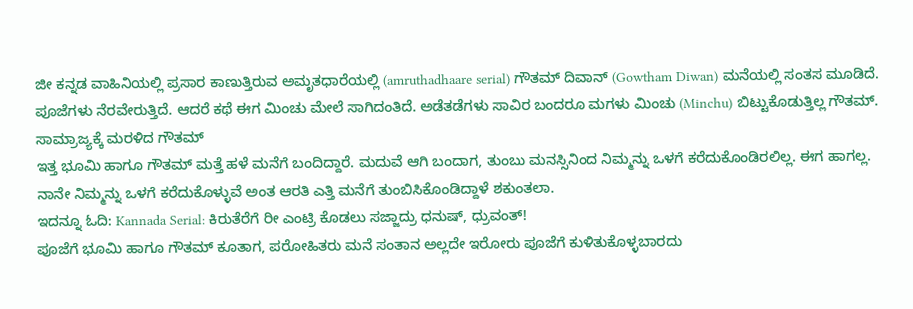ಜೀ ಕನ್ನಡ ವಾಹಿನಿಯಲ್ಲಿ ಪ್ರಸಾರ ಕಾಣುತ್ತಿರುವ ಅಮೃತಧಾರೆಯಲ್ಲಿ (amruthadhaare serial) ಗೌತಮ್ ದಿವಾನ್ (Gowtham Diwan) ಮನೆಯಲ್ಲಿ ಸಂತಸ ಮೂಡಿದೆ. ಪೂಜೆಗಳು ನೆರವೇರುತ್ತಿದೆ. ಆದರೆ ಕಥೆ ಈಗ ಮಿಂಚು ಮೇಲೆ ಸಾಗಿದಂತಿದೆ. ಅಡೆತಡೆಗಳು ಸಾವಿರ ಬಂದರೂ ಮಗಳು ಮಿಂಚು (Minchu) ಬಿಟ್ಟುಕೊಡುತ್ತಿಲ್ಲ ಗೌತಮ್.
ಸಾಮ್ರಾಜ್ಯಕ್ಕೆ ಮರಳಿದ ಗೌತಮ್
ಇತ್ತ ಭೂಮಿ ಹಾಗೂ ಗೌತಮ್ ಮತ್ತೆ ಹಳೆ ಮನೆಗೆ ಬಂದಿದ್ದಾರೆ. ಮದುವೆ ಆಗಿ ಬಂದಾಗ, ತುಂಬು ಮನಸ್ಸಿನಿಂದ ನಿಮ್ಮನ್ನು ಒಳಗೆ ಕರೆದುಕೊಂಡಿರಲಿಲ್ಲ. ಈಗ ಹಾಗಲ್ಲ. ನಾನೇ ನಿಮ್ಮನ್ನು ಒಳಗೆ ಕರೆದುಕೊಳ್ಳುವೆ ಅಂತ ಆರತಿ ಎತ್ತಿ ಮನೆಗೆ ತುಂಬಿಸಿಕೊಂಡಿದ್ದಾಳೆ ಶಕುಂತಲಾ.
ಇದನ್ನೂ ಓದಿ: Kannada Serial: ಕಿರುತೆರೆಗೆ ರೀ ಎಂಟ್ರಿ ಕೊಡಲು ಸಜ್ಜಾದ್ರು ಧನುಷ್, ಧ್ರುವಂತ್!
ಪೂಜೆಗೆ ಭೂಮಿ ಹಾಗೂ ಗೌತಮ್ ಕೂತಾಗ, ಪರೋಹಿತರು ಮನೆ ಸಂತಾನ ಅಲ್ಲದೇ ಇರೋರು ಪೂಜೆಗೆ ಕುಳಿತುಕೊಳ್ಳಬಾರದು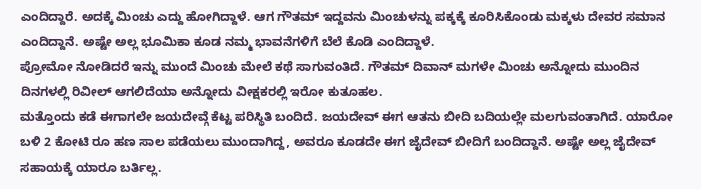ಎಂದಿದ್ದಾರೆ. ಅದಕ್ಕೆ ಮಿಂಚು ಎದ್ದು ಹೋಗಿದ್ದಾಳೆ. ಆಗ ಗೌತಮ್ ಇದ್ದವನು ಮಿಂಚುಳನ್ನು ಪಕ್ಕಕ್ಕೆ ಕೂರಿಸಿಕೊಂಡು ಮಕ್ಕಳು ದೇವರ ಸಮಾನ ಎಂದಿದ್ದಾನೆ. ಅಷ್ಟೇ ಅಲ್ಲ ಭೂಮಿಕಾ ಕೂಡ ನಮ್ಮ ಭಾವನೆಗಳಿಗೆ ಬೆಲೆ ಕೊಡಿ ಎಂದಿದ್ದಾಳೆ.
ಪ್ರೋಮೋ ನೋಡಿದರೆ ಇನ್ನು ಮುಂದೆ ಮಿಂಚು ಮೇಲೆ ಕಥೆ ಸಾಗುವಂತಿದೆ. ಗೌತಮ್ ದಿವಾನ್ ಮಗಳೇ ಮಿಂಚು ಅನ್ನೋದು ಮುಂದಿನ ದಿನಗಳಲ್ಲಿ ರಿವೀಲ್ ಆಗಲಿದೆಯಾ ಅನ್ನೋದು ವೀಕ್ಷಕರಲ್ಲಿ ಇರೋ ಕುತೂಹಲ.
ಮತ್ತೊಂದು ಕಡೆ ಈಗಾಗಲೇ ಜಯದೇವ್ಗೆ ಕೆಟ್ಟ ಪರಿಸ್ಥಿತಿ ಬಂದಿದೆ. ಜಯದೇವ್ ಈಗ ಆತನು ಬೀದಿ ಬದಿಯಲ್ಲೇ ಮಲಗುವಂತಾಗಿದೆ. ಯಾರೋ ಬಳಿ 2 ಕೋಟಿ ರೂ ಹಣ ಸಾಲ ಪಡೆಯಲು ಮುಂದಾಗಿದ್ದ, ಅವರೂ ಕೂಡದೇ ಈಗ ಜೈದೇವ್ ಬೀದಿಗೆ ಬಂದಿದ್ದಾನೆ. ಅಷ್ಟೇ ಅಲ್ಲ ಜೈದೇವ್ ಸಹಾಯಕ್ಕೆ ಯಾರೂ ಬರ್ತಿಲ್ಲ.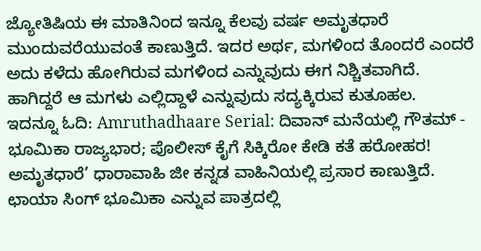ಜ್ಯೋತಿಷಿಯ ಈ ಮಾತಿನಿಂದ ಇನ್ನೂ ಕೆಲವು ವರ್ಷ ಅಮೃತಧಾರೆ ಮುಂದುವರೆಯುವಂತೆ ಕಾಣುತ್ತಿದೆ. ಇದರ ಅರ್ಥ, ಮಗಳಿಂದ ತೊಂದರೆ ಎಂದರೆ ಅದು ಕಳೆದು ಹೋಗಿರುವ ಮಗಳಿಂದ ಎನ್ನುವುದು ಈಗ ನಿಶ್ಚಿತವಾಗಿದೆ. ಹಾಗಿದ್ದರೆ ಆ ಮಗಳು ಎಲ್ಲಿದ್ದಾಳೆ ಎನ್ನುವುದು ಸದ್ಯಕ್ಕಿರುವ ಕುತೂಹಲ.
ಇದನ್ನೂ ಓದಿ: Amruthadhaare Serial: ದಿವಾನ್ ಮನೆಯಲ್ಲಿ ಗೌತಮ್ - ಭೂಮಿಕಾ ರಾಜ್ಯಭಾರ; ಪೊಲೀಸ್ ಕೈಗೆ ಸಿಕ್ಕಿರೋ ಕೇಡಿ ಕತೆ ಹರೋಹರ!
ಅಮೃತಧಾರೆ’ ಧಾರಾವಾಹಿ ಜೀ ಕನ್ನಡ ವಾಹಿನಿಯಲ್ಲಿ ಪ್ರಸಾರ ಕಾಣುತ್ತಿದೆ. ಛಾಯಾ ಸಿಂಗ್ ಭೂಮಿಕಾ ಎನ್ನುವ ಪಾತ್ರದಲ್ಲಿ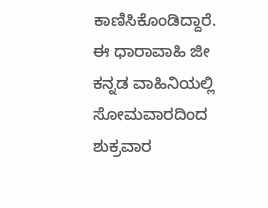ಕಾಣಿಸಿಕೊಂಡಿದ್ದಾರೆ. ಈ ಧಾರಾವಾಹಿ ಜೀ ಕನ್ನಡ ವಾಹಿನಿಯಲ್ಲಿ ಸೋಮವಾರದಿಂದ ಶುಕ್ರವಾರ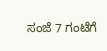ಸಂಜೆ 7 ಗಂಟೆಗೆ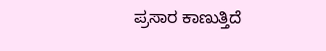ಪ್ರಸಾರ ಕಾಣುತ್ತಿದೆ